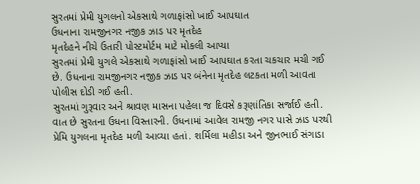સુરતમાં પ્રેમી યુગલનો એકસાથે ગળાફાંસો ખાઈ આપઘાત
ઉધનાના રામજીનગર નજીક ઝાડ પર મૃતદેહ
મૃતદેહને નીચે ઉતારી પોસ્ટમોર્ટમ માટે મોકલી આપ્યા
સુરતમાં પ્રેમી યુગલે એકસાથે ગળાફાંસો ખાઈ આપઘાત કરતા ચકચાર મચી ગઈ છે. ઉધનાના રામજીનગર નજીક ઝાડ પર બંનેના મૃતદેહ લટકતા મળી આવતા પોલીસ દોડી ગઈ હતી.
સુરતમાં ગુરૂવાર અને શ્રાવણ માસના પહેલા જ દિવસે કરૂણાંતિકા સર્જાઈ હતી. વાત છે સુરતના ઉધના વિસ્તારની. ઉધનામાં આવેલ રામજી નગર પાસે ઝાડ પરથી પ્રેમિ યુગલના મૃતદેહ મળી આવ્યા હતાં. શર્મિલા મહીડા અને જીનભાઈ સંગાડા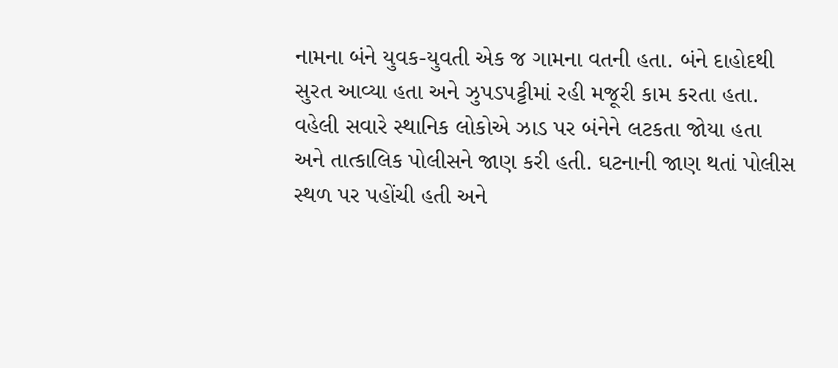નામના બંને યુવક-યુવતી એક જ ગામના વતની હતા. બંને દાહોદથી સુરત આવ્યા હતા અને ઝુપડપટ્ટીમાં રહી મજૂરી કામ કરતા હતા. વહેલી સવારે સ્થાનિક લોકોએ ઝાડ પર બંનેને લટકતા જોયા હતા અને તાત્કાલિક પોલીસને જાણ કરી હતી. ઘટનાની જાણ થતાં પોલીસ સ્થળ પર પહોંચી હતી અને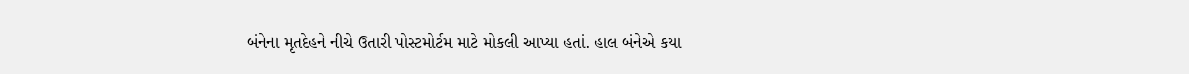બંનેના મૃતદેહને નીચે ઉતારી પોસ્ટમોર્ટમ માટે મોકલી આપ્યા હતાં. હાલ બંનેએ કયા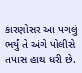કારણોસર આ પગલું ભર્યું તે અંગે પોલીસે તપાસ હાથ ધરી છે.